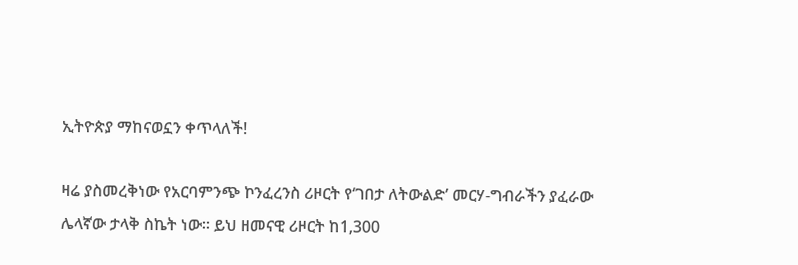ኢትዮጵያ ማከናወኗን ቀጥላለች!

ዛሬ ያስመረቅነው የአርባምንጭ ኮንፈረንስ ሪዞርት የ‘ገበታ ለትውልድ’ መርሃ-ግብራችን ያፈራው ሌላኛው ታላቅ ስኬት ነው። ይህ ዘመናዊ ሪዞርት ከ1,300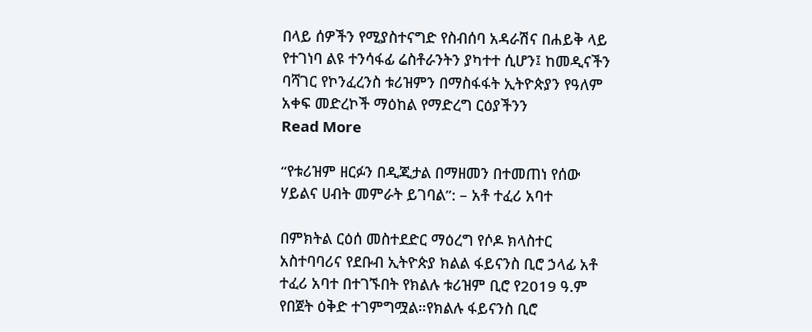በላይ ሰዎችን የሚያስተናግድ የስብሰባ አዳራሽና በሐይቅ ላይ የተገነባ ልዩ ተንሳፋፊ ሬስቶራንትን ያካተተ ሲሆን፤ ከመዲናችን ባሻገር የኮንፈረንስ ቱሪዝምን በማስፋፋት ኢትዮጵያን የዓለም አቀፍ መድረኮች ማዕከል የማድረግ ርዕያችንን
Read More

“የቱሪዝም ዘርፉን በዲጂታል በማዘመን በተመጠነ የሰው ሃይልና ሀብት መምራት ይገባል”: – አቶ ተፈሪ አባተ

በምክትል ርዕሰ መስተደድር ማዕረግ የሶዶ ክላስተር አስተባባሪና የደቡብ ኢትዮጵያ ክልል ፋይናንስ ቢሮ ኃላፊ አቶ ተፈሪ አባተ በተገኙበት የክልሉ ቱሪዝም ቢሮ የ2019 ዓ.ም የበጀት ዕቅድ ተገምግሟል።የክልሉ ፋይናንስ ቢሮ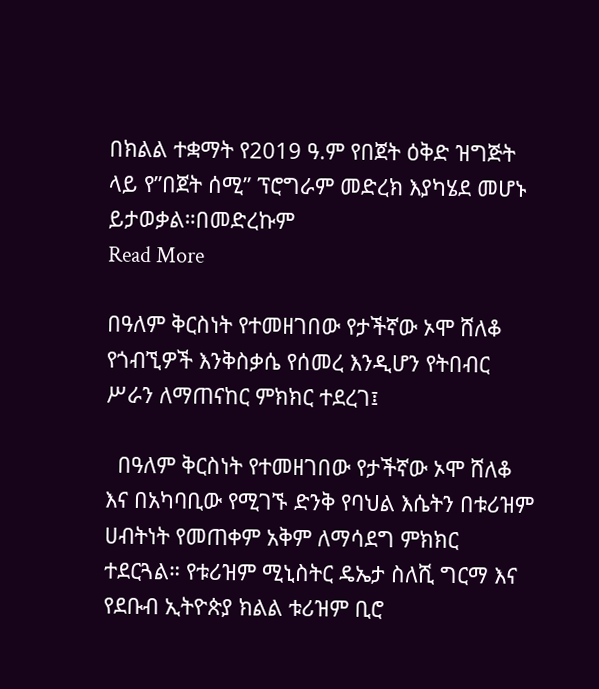በክልል ተቋማት የ2019 ዓ.ም የበጀት ዕቅድ ዝግጅት ላይ የ”በጀት ሰሚ” ፕሮግራም መድረክ እያካሄደ መሆኑ ይታወቃል።በመድረኩም
Read More

በዓለም ቅርስነት የተመዘገበው የታችኛው ኦሞ ሸለቆ የጎብኚዎች እንቅስቃሴ የሰመረ እንዲሆን የትበብር ሥራን ለማጠናከር ምክክር ተደረገ፤

  በዓለም ቅርስነት የተመዘገበው የታችኛው ኦሞ ሸለቆ እና በአካባቢው የሚገኙ ድንቅ የባህል እሴትን በቱሪዝም ሀብትነት የመጠቀም አቅም ለማሳደግ ምክክር ተደርጓል። የቱሪዝም ሚኒስትር ዴኤታ ስለሺ ግርማ እና የደቡብ ኢትዮጵያ ክልል ቱሪዝም ቢሮ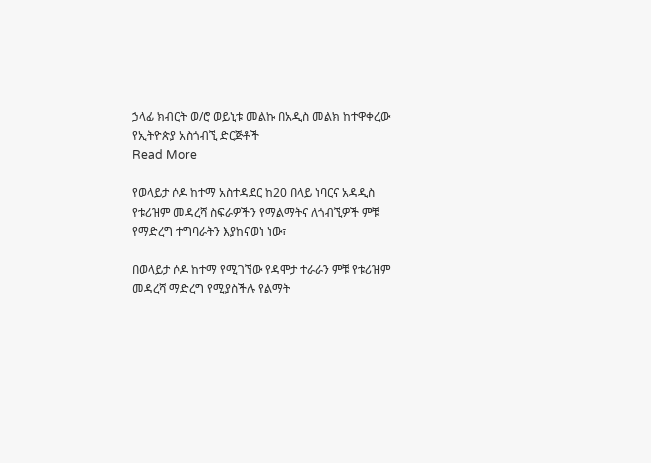ኃላፊ ክብርት ወ/ሮ ወይኒቱ መልኩ በአዲስ መልክ ከተዋቀረው የኢትዮጵያ አስጎብኚ ድርጅቶች
Read More

የወላይታ ሶዶ ከተማ አስተዳደር ከ20 በላይ ነባርና አዳዲስ የቱሪዝም መዳረሻ ስፍራዎችን የማልማትና ለጎብኚዎች ምቹ የማድረግ ተግባራትን እያከናወነ ነው፣

በወላይታ ሶዶ ከተማ የሚገኘው የዳሞታ ተራራን ምቹ የቱሪዝም መዳረሻ ማድረግ የሚያስችሉ የልማት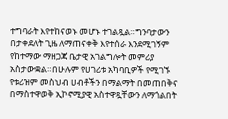ተግባራት እየተከናወኑ መሆኑ ተገልጿል።ግንባታውን በታቀደለት ጊዜ ለማጠናቀቅ እየተሰራ እንደሚገኝም የከተማው ማዘጋጃ ቤታዊ አገልግሎት መምሪያ አስታውቋል።በሁሉም የሀገሪቱ አካባቢዎች የሚገኙ የቱሪዝም መስህብ ሀብቶችን በማልማት በመጠበቅና በማስተዋወቅ ኢኮኖሚያዊ አስተዋጿቸውን ለማጎልበት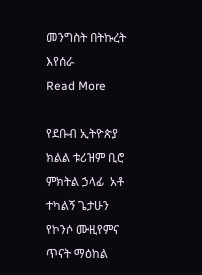መንግስት በትኩረት እየሰራ
Read More

የደቡብ ኢትዮጵያ ክልል ቱሪዝም ቢሮ ምክትል ኃላፊ  አቶ ተካልኝ ጌታሁን የኮንሶ ሙዚየምና ጥናት ማዕከል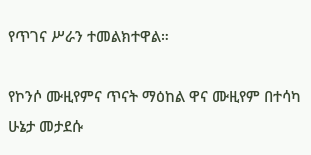የጥገና ሥራን ተመልክተዋል።

የኮንሶ ሙዚየምና ጥናት ማዕከል ዋና ሙዚየም በተሳካ ሁኔታ መታደሱ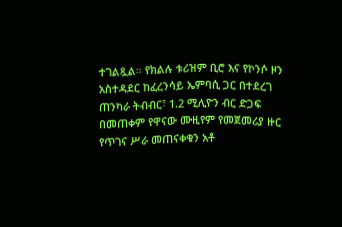ተገልጿል። የክልሉ ቱሪዝም ቢሮ እና የኮንሶ ዞን አስተዳደር ከፈረንሳይ ኤምባሲ ጋር በተደረገ ጠንካራ ትብብር፣ 1.2 ሚሊዮን ብር ድጋፍ በመጠቀም የዋናው ሙዚየም የመጀመሪያ ዙር የጥገና ሥራ መጠናቀቁን አቶ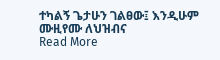ተካልኝ ጌታሁን ገልፀው፤ እንዲሁም ሙዚየሙ ለህዝብና
Read More